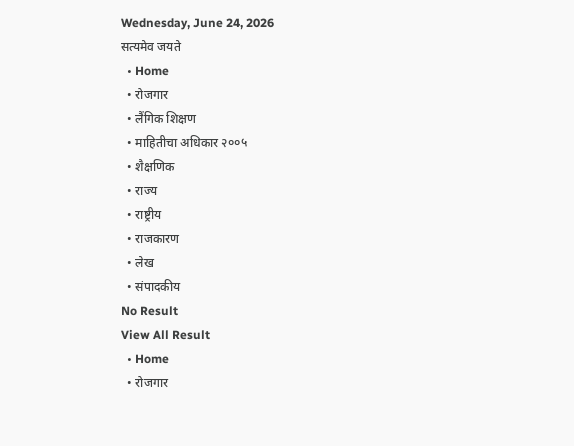Wednesday, June 24, 2026
सत्यमेव जयते
  • Home
  • रोजगार
  • लैंगिक शिक्षण
  • माहितीचा अधिकार २००५
  • शैक्षणिक
  • राज्य
  • राष्ट्रीय
  • राजकारण
  • लेख
  • संपादकीय
No Result
View All Result
  • Home
  • रोजगार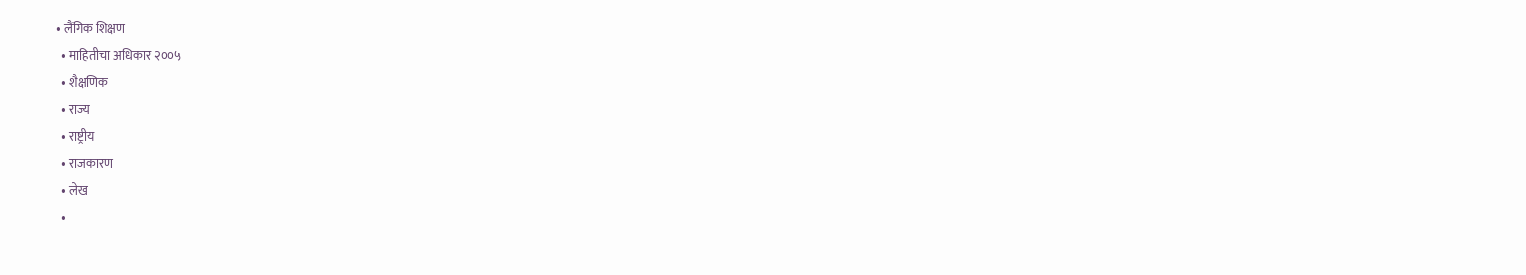• लैंगिक शिक्षण
  • माहितीचा अधिकार २००५
  • शैक्षणिक
  • राज्य
  • राष्ट्रीय
  • राजकारण
  • लेख
  •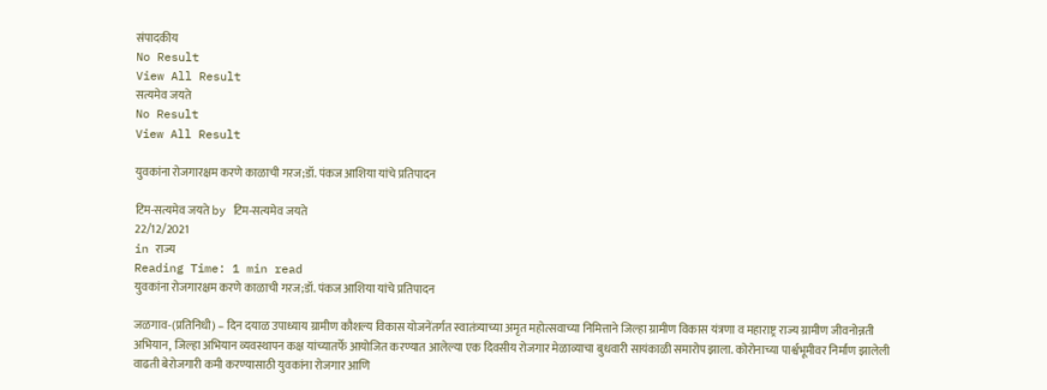संपादकीय
No Result
View All Result
सत्यमेव जयते
No Result
View All Result

युवकांना रोजगारक्षम करणे काळाची गरज;डॉ. पंकज आशिया यांचे प्रतिपादन

टिम-सत्यमेव जयते by टिम-सत्यमेव जयते
22/12/2021
in राज्य
Reading Time: 1 min read
युवकांना रोजगारक्षम करणे काळाची गरज;डॉ. पंकज आशिया यांचे प्रतिपादन

जळगाव-(प्रतिनिधी) – दिन दयाळ उपाध्याय ग्रामीण कौशल्य विकास योजनेंतर्गत स्वातंत्र्याच्या अमृत महोत्सवाच्या निमित्ताने जिल्हा ग्रामीण विकास यंत्रणा व महाराष्ट्र राज्य ग्रामीण जीवनोन्नती अभियान, जिल्हा अभियान व्यवस्थापन कक्ष यांच्यातर्फे आयोजित करण्यात आलेल्या एक दिवसीय रोजगार मेळाव्याचा बुधवारी सायंकाळी समारोप झाला. कोरोनाच्या पार्श्वभूमीवर निर्माण झालेली वाढती बेरोजगारी कमी करण्यासाठी युवकांना रोजगार आणि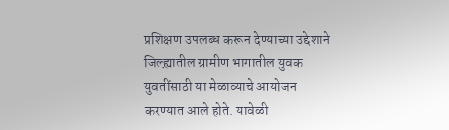प्रशिक्षण उपलब्ध करून देण्याच्या उद्देशाने जिल्ह्य़ातील ग्रामीण भागातील युवक युवतींसाठी या मेळाव्याचे आयोजन करण्यात आले होते. यावेळी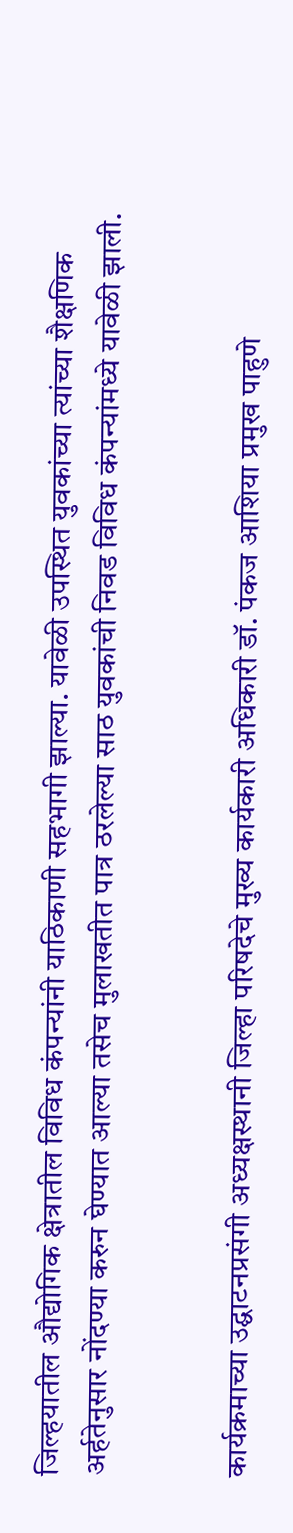जिल्हयातील औद्योगिक क्षेत्रातील विविध कंपन्यांनी याठिकाणी सहभागी झाल्या. यावेळी उपस्थित युवकांच्या त्यांच्या शैक्षणिक अर्हतेनुसार नोंदण्या करुन घेण्यात आल्या तसेच मुलाखतीत पात्र ठरलेल्या साठ युवकांची निवड विविध कंपन्यांमध्ये यावेळी झाली.


कार्यक्रमाच्या उद्घाटनप्रसंगी अध्यक्षस्थानी जिल्हा परिषदेचे मुख्य कार्यकारी अधिकारी डॉ. पंकज आशिया प्रमुख पाहुणे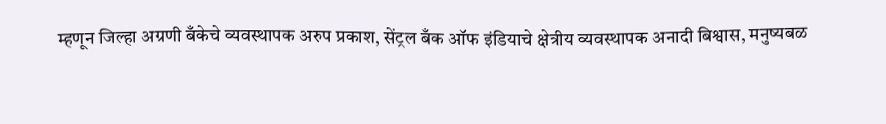म्हणून जिल्हा अग्रणी बँकेचे व्यवस्थापक अरुप प्रकाश, सेंट्रल बँक ऑफ इंडियाचे क्षेत्रीय व्यवस्थापक अनादी बिश्वास, मनुष्यबळ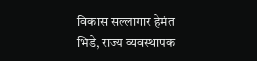विकास सल्लागार हेमंत भिडे, राज्य व्यवस्थापक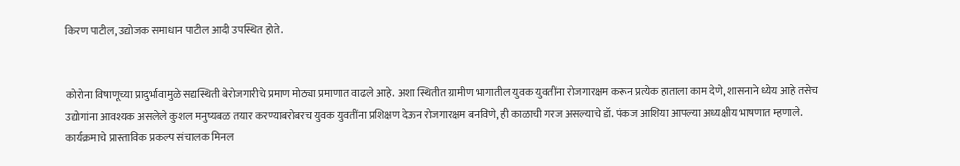किरण पाटील, उद्योजक समाधान पाटील आदी उपस्थित होते.


कोरोना विषाणूच्या प्रादुर्भावामुळे सद्यस्थिती बेरोजगारीचे प्रमाण मोठ्या प्रमाणात वाढले आहे. अशा स्थितीत ग्रामीण भागातील युवक युवतींना रोजगारक्षम करून प्रत्येक हाताला काम देणे, शासनाने ध्येय आहे तसेच उद्योगांना आवश्यक असलेले कुशल मनुष्यबळ तयार करण्याबरोबरच युवक युवतींना प्रशिक्षण देऊन रोजगारक्षम बनविणे, ही काळाची गरज असल्याचे डॉ. पंकज आशिया आपल्या अध्यक्षीय भाषणात म्हणाले. कार्यक्रमाचे प्रास्ताविक प्रकल्प संचालक मिनल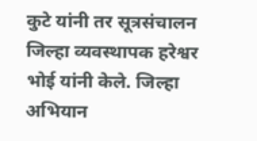कुटे यांनी तर सूत्रसंचालन जिल्हा व्यवस्थापक हरेश्वर भोई यांनी केले. जिल्हा अभियान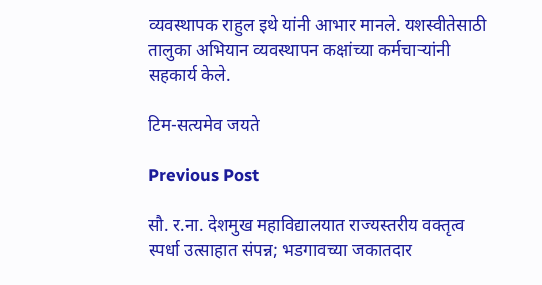व्यवस्थापक राहुल इथे यांनी आभार मानले. यशस्वीतेसाठी तालुका अभियान व्यवस्थापन कक्षांच्या कर्मचाऱ्यांनी सहकार्य केले.

टिम-सत्यमेव जयते

Previous Post

सौ. र.ना. देशमुख महाविद्यालयात राज्यस्तरीय वक्तृत्व स्पर्धा उत्साहात संपन्न; भडगावच्या जकातदार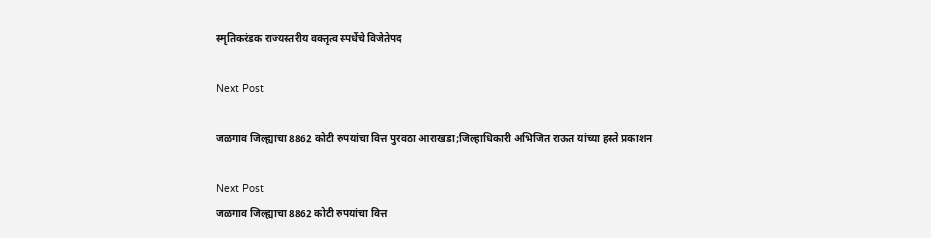स्मृतिकरंडक राज्यस्तरीय वक्तृत्व स्पर्धेचे विजेतेपद

Next Post

जळगाव जिल्ह्याचा 8862 कोटी रुपयांचा वित्त पुरवठा आराखडा;जिल्हाधिकारी अभिजित राऊत यांच्या हस्ते प्रकाशन

Next Post
जळगाव जिल्ह्याचा 8862 कोटी रुपयांचा वित्त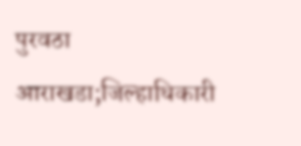पुरवठा आराखडा;जिल्हाधिकारी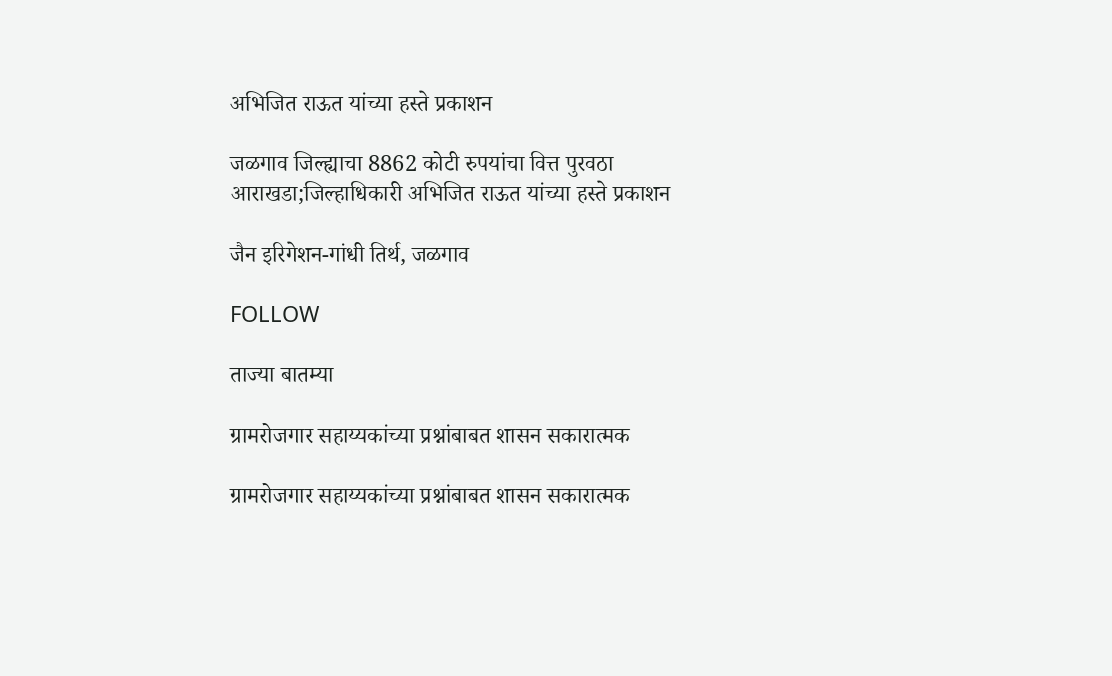अभिजित राऊत यांच्या हस्ते प्रकाशन

जळगाव जिल्ह्याचा 8862 कोटी रुपयांचा वित्त पुरवठा आराखडा;जिल्हाधिकारी अभिजित राऊत यांच्या हस्ते प्रकाशन

जैन इरिगेशन-गांधी तिर्थ, जळगाव

FOLLOW

ताज्या बातम्या

ग्रामरोजगार सहाय्यकांच्या प्रश्नांबाबत शासन सकारात्मक

ग्रामरोजगार सहाय्यकांच्या प्रश्नांबाबत शासन सकारात्मक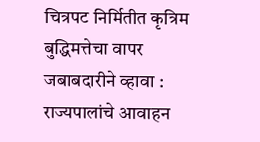चित्रपट निर्मितीत कृत्रिम बुद्धिमत्तेचा वापर जबाबदारीने व्हावा : राज्यपालांचे आवाहन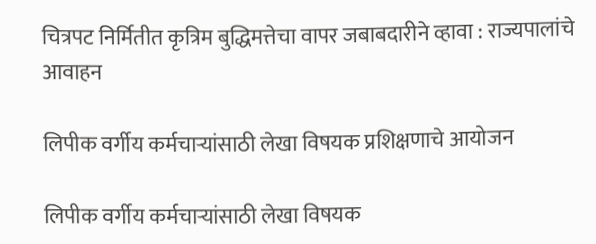चित्रपट निर्मितीत कृत्रिम बुद्धिमत्तेचा वापर जबाबदारीने व्हावा : राज्यपालांचे आवाहन

लिपीक वर्गीय कर्मचाऱ्यांसाठी लेखा विषयक प्रशिक्षणाचे आयोजन

लिपीक वर्गीय कर्मचाऱ्यांसाठी लेखा विषयक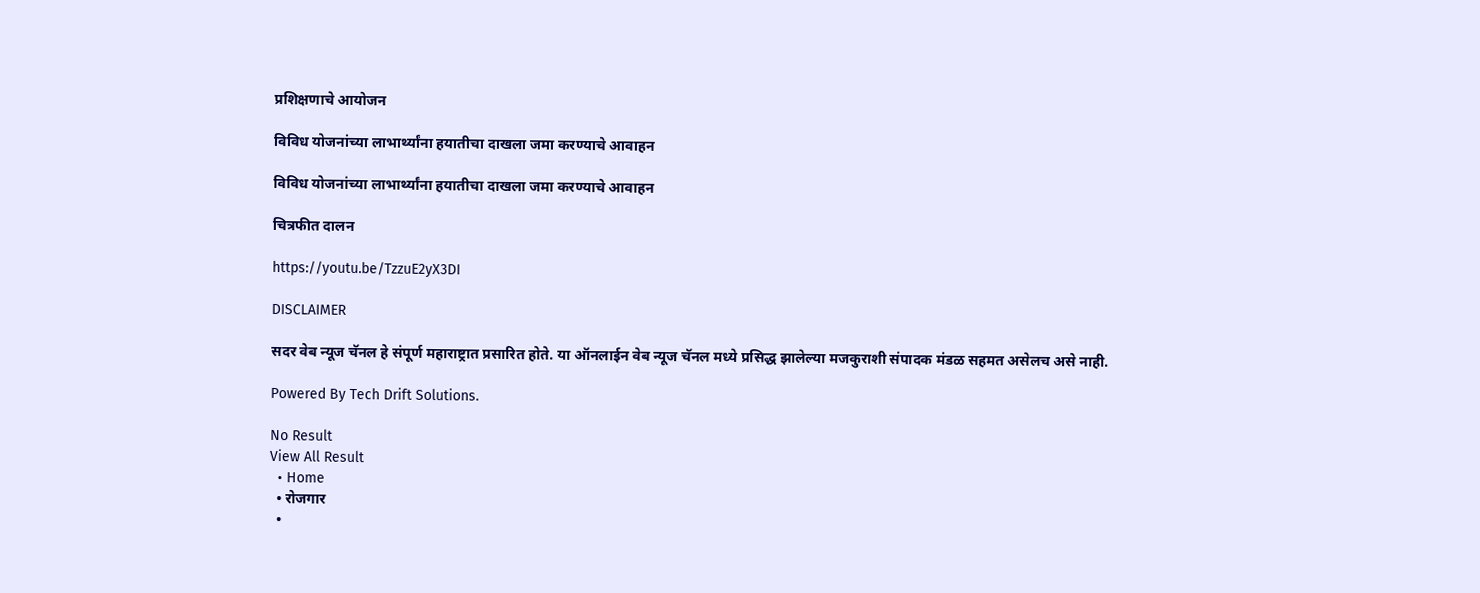प्रशिक्षणाचे आयोजन

विविध योजनांच्या लाभार्थ्यांना हयातीचा दाखला जमा करण्याचे आवाहन

विविध योजनांच्या लाभार्थ्यांना हयातीचा दाखला जमा करण्याचे आवाहन

चित्रफीत दालन

https://youtu.be/TzzuE2yX3DI

DISCLAIMER

सदर वेब न्यूज चॅनल हे संपूर्ण महाराष्ट्रात प्रसारित होते. या ऑनलाईन वेब न्यूज चॅनल मध्ये प्रसिद्ध झालेल्या मजकुराशी संपादक मंडळ सहमत असेलच असे नाही.

Powered By Tech Drift Solutions.

No Result
View All Result
  • Home
  • रोजगार
  •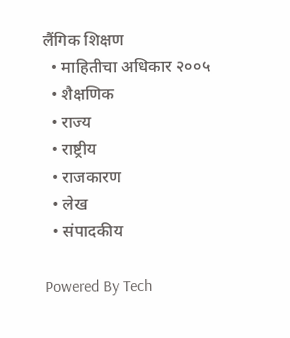लैंगिक शिक्षण
  • माहितीचा अधिकार २००५
  • शैक्षणिक
  • राज्य
  • राष्ट्रीय
  • राजकारण
  • लेख
  • संपादकीय

Powered By Tech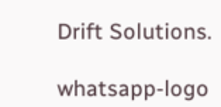Drift Solutions.

whatsapp-logo